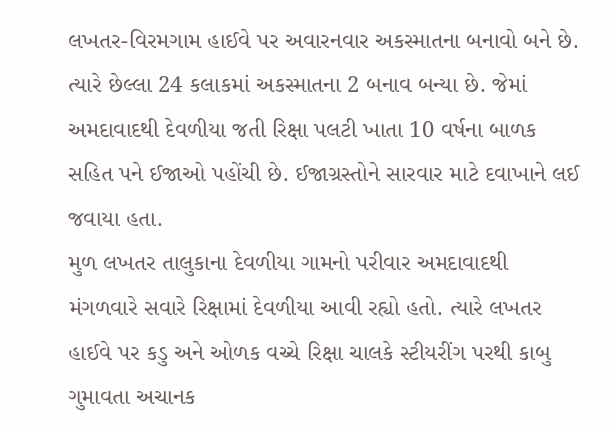લખતર-વિરમગામ હાઈવે પર અવારનવાર અકસ્માતના બનાવો બને છે. ત્યારે છેલ્લા 24 કલાકમાં અકસ્માતના 2 બનાવ બન્યા છે. જેમાં અમદાવાદથી દેવળીયા જતી રિક્ષા પલટી ખાતા 10 વર્ષના બાળક સહિત પને ઈજાઓ પહોંચી છે. ઈજાગ્રસ્તોને સારવાર માટે દવાખાને લઈ જવાયા હતા.
મુળ લખતર તાલુકાના દેવળીયા ગામનો પરીવાર અમદાવાદથી મંગળવારે સવારે રિક્ષામાં દેવળીયા આવી રહ્યો હતો. ત્યારે લખતર હાઈવે પર કડુ અને ઓળક વચ્ચે રિક્ષા ચાલકે સ્ટીયરીંગ પરથી કાબુ ગુમાવતા અચાનક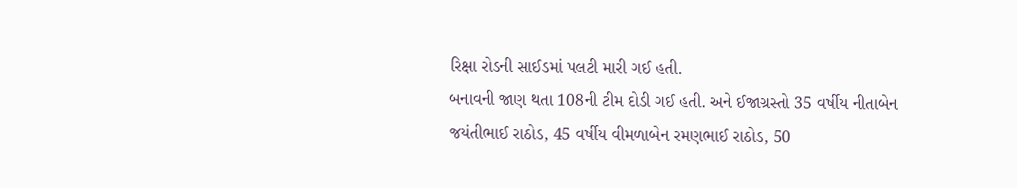રિક્ષા રોડની સાઈડમાં પલટી મારી ગઈ હતી.
બનાવની જાણ થતા 108ની ટીમ દોડી ગઈ હતી. અને ઈજાગ્રસ્તો 35 વર્ષીય નીતાબેન જયંતીભાઈ રાઠોડ, 45 વર્ષીય વીમળાબેન રમણભાઈ રાઠોડ, 50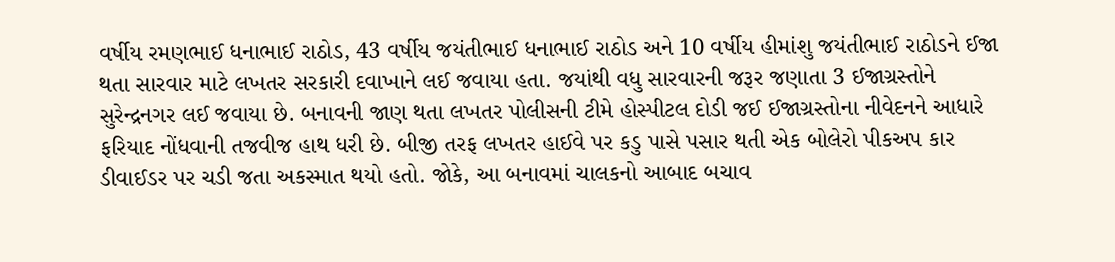વર્ષીય રમણભાઈ ધનાભાઈ રાઠોડ, 43 વર્ષીય જયંતીભાઈ ધનાભાઈ રાઠોડ અને 10 વર્ષીય હીમાંશુ જયંતીભાઈ રાઠોડને ઈજા થતા સારવાર માટે લખતર સરકારી દવાખાને લઈ જવાયા હતા. જયાંથી વધુ સારવારની જરૂર જણાતા 3 ઈજાગ્રસ્તોને સુરેન્દ્રનગર લઈ જવાયા છે. બનાવની જાણ થતા લખતર પોલીસની ટીમે હોસ્પીટલ દોડી જઈ ઈજાગ્રસ્તોના નીવેદનને આધારે ફરિયાદ નોંધવાની તજવીજ હાથ ધરી છે. બીજી તરફ લખતર હાઈવે પર કડુ પાસે પસાર થતી એક બોલેરો પીકઅપ કાર ડીવાઈડર પર ચડી જતા અકસ્માત થયો હતો. જોકે, આ બનાવમાં ચાલકનો આબાદ બચાવ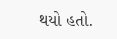થયો હતો.